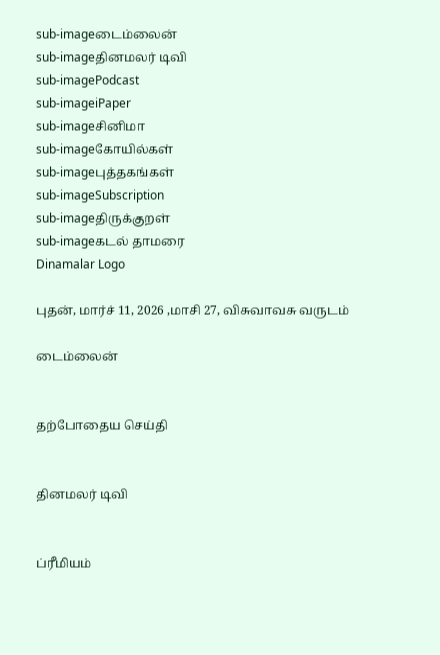sub-imageடைம்லைன்
sub-imageதினமலர் டிவி
sub-imagePodcast
sub-imageiPaper
sub-imageசினிமா
sub-imageகோயில்கள்
sub-imageபுத்தகங்கள்
sub-imageSubscription
sub-imageதிருக்குறள்
sub-imageகடல் தாமரை
Dinamalar Logo

புதன், மார்ச் 11, 2026 ,மாசி 27, விசுவாவசு வருடம்

டைம்லைன்


தற்போதைய செய்தி


தினமலர் டிவி


ப்ரீமியம்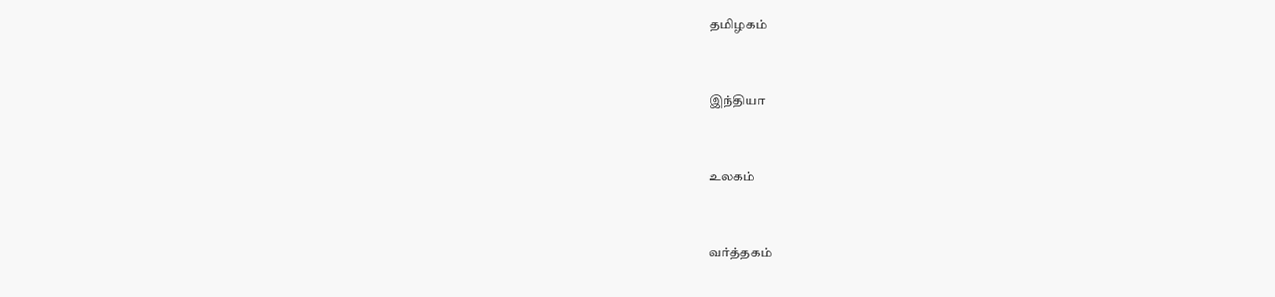தமிழகம்


இந்தியா


உலகம்


வர்த்தகம்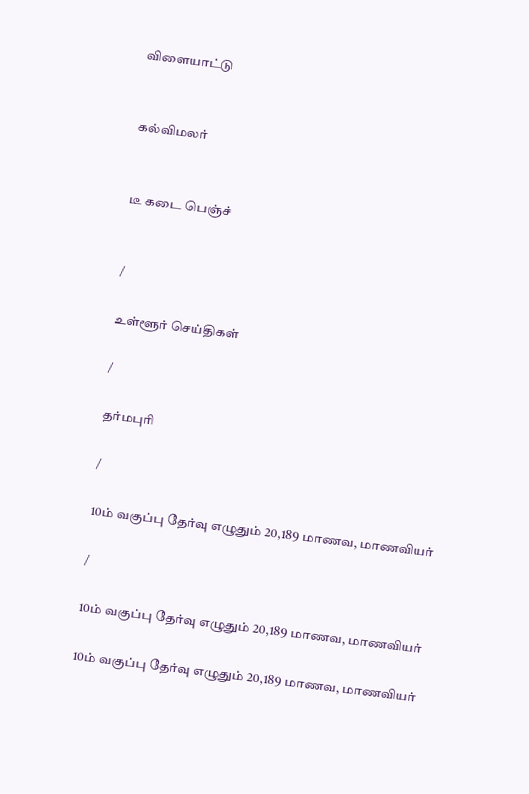விளையாட்டு


கல்விமலர்


டீ கடை பெஞ்ச்


/

உள்ளூர் செய்திகள்

/

தர்மபுரி

/

10ம் வகுப்பு தேர்வு எழுதும் 20,189 மாணவ, மாணவியர்

/

10ம் வகுப்பு தேர்வு எழுதும் 20,189 மாணவ, மாணவியர்

10ம் வகுப்பு தேர்வு எழுதும் 20,189 மாணவ, மாணவியர்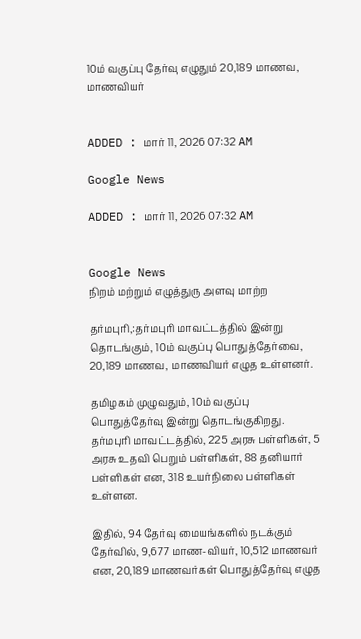10ம் வகுப்பு தேர்வு எழுதும் 20,189 மாணவ, மாணவியர்


ADDED : மார் 11, 2026 07:32 AM

Google News

ADDED : மார் 11, 2026 07:32 AM


Google News
நிறம் மற்றும் எழுத்துரு அளவு மாற்ற

தர்மபுரி,:தர்மபுரி மாவட்டத்தில் இன்று தொடங்கும், 10ம் வகுப்பு பொதுத்தேர்வை, 20,189 மாணவ, மாணவியர் எழுத உள்ளனர்.

தமிழகம் முழுவதும், 10ம் வகுப்பு பொதுத்தேர்வு இன்று தொடங்குகிறது. தர்மபுரி மாவட்டத்தில், 225 அரசு பள்ளிகள், 5 அரசு உதவி பெறும் பள்ளிகள், 88 தனியார் பள்ளிகள் என, 318 உயர்நிலை பள்ளிகள் உள்ளன.

இதில், 94 தேர்வு மையங்களில் நடக்கும் தேர்வில், 9,677 மாண-வியர், 10,512 மாணவர் என, 20,189 மாணவர்கள் பொதுத்தேர்வு எழுத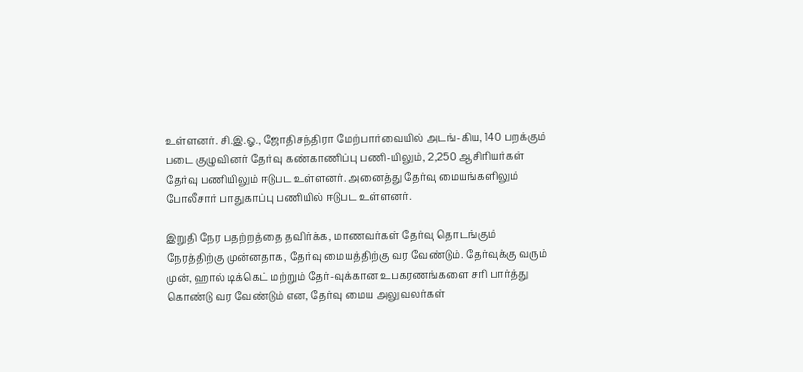உள்ளனர். சி.இ.ஓ., ஜோதிசந்திரா மேற்பார்வையில் அடங்-கிய, 140 பறக்கும் படை குழுவினர் தேர்வு கண்காணிப்பு பணி-யிலும், 2,250 ஆசிரியர்கள் தேர்வு பணியிலும் ஈடுபட உள்ளனர். அனைத்து தேர்வு மையங்களிலும் போலீசார் பாதுகாப்பு பணியில் ஈடுபட உள்ளனர்.

இறுதி நேர பதற்றத்தை தவிர்க்க, மாணவர்கள் தேர்வு தொடங்கும் நேரத்திற்கு முன்னதாக, தேர்வு மையத்திற்கு வர வேண்டும். தேர்வுக்கு வரும் முன், ஹால் டிக்கெட் மற்றும் தேர்-வுக்கான உபகரணங்களை சரி பார்த்து கொண்டு வர வேண்டும் என, தேர்வு மைய அலுவலர்கள்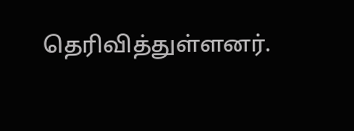தெரிவித்துள்ளனர்.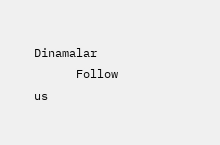Dinamalar
      Follow us